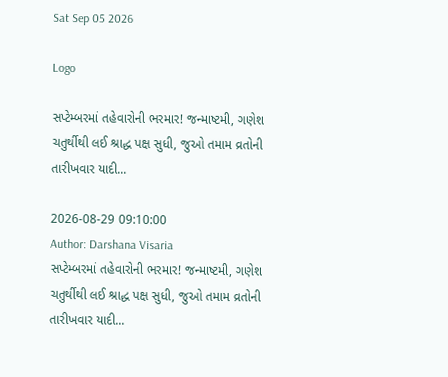Sat Sep 05 2026

Logo

સપ્ટેમ્બરમાં તહેવારોની ભરમાર! જન્માષ્ટમી, ગણેશ ચતુર્થીથી લઈ શ્રાદ્ધ પક્ષ સુધી, જુઓ તમામ વ્રતોની તારીખવાર યાદી...

2026-08-29 09:10:00
Author: Darshana Visaria
સપ્ટેમ્બરમાં તહેવારોની ભરમાર! જન્માષ્ટમી, ગણેશ ચતુર્થીથી લઈ શ્રાદ્ધ પક્ષ સુધી, જુઓ તમામ વ્રતોની તારીખવાર યાદી...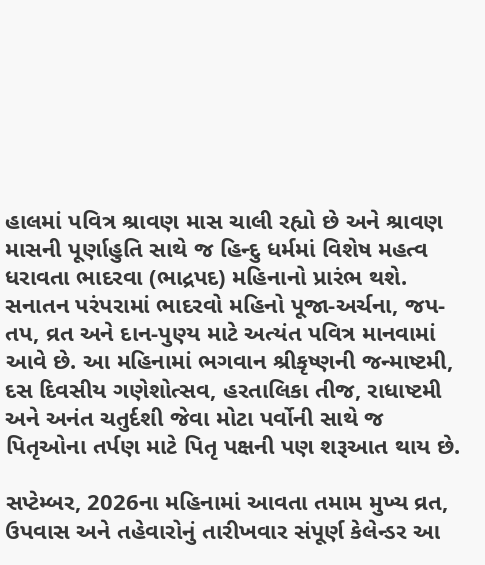હાલમાં પવિત્ર શ્રાવણ માસ ચાલી રહ્યો છે અને શ્રાવણ માસની પૂર્ણાહુતિ સાથે જ હિન્દુ ધર્મમાં વિશેષ મહત્વ ધરાવતા ભાદરવા (ભાદ્રપદ) મહિનાનો પ્રારંભ થશે. સનાતન પરંપરામાં ભાદરવો મહિનો પૂજા-અર્ચના, જપ-તપ, વ્રત અને દાન-પુણ્ય માટે અત્યંત પવિત્ર માનવામાં આવે છે. આ મહિનામાં ભગવાન શ્રીકૃષ્ણની જન્માષ્ટમી, દસ દિવસીય ગણેશોત્સવ, હરતાલિકા તીજ, રાધાષ્ટમી અને અનંત ચતુર્દશી જેવા મોટા પર્વોની સાથે જ પિતૃઓના તર્પણ માટે પિતૃ પક્ષની પણ શરૂઆત થાય છે.

સપ્ટેમ્બર, 2026ના મહિનામાં આવતા તમામ મુખ્ય વ્રત, ઉપવાસ અને તહેવારોનું તારીખવાર સંપૂર્ણ કેલેન્ડર આ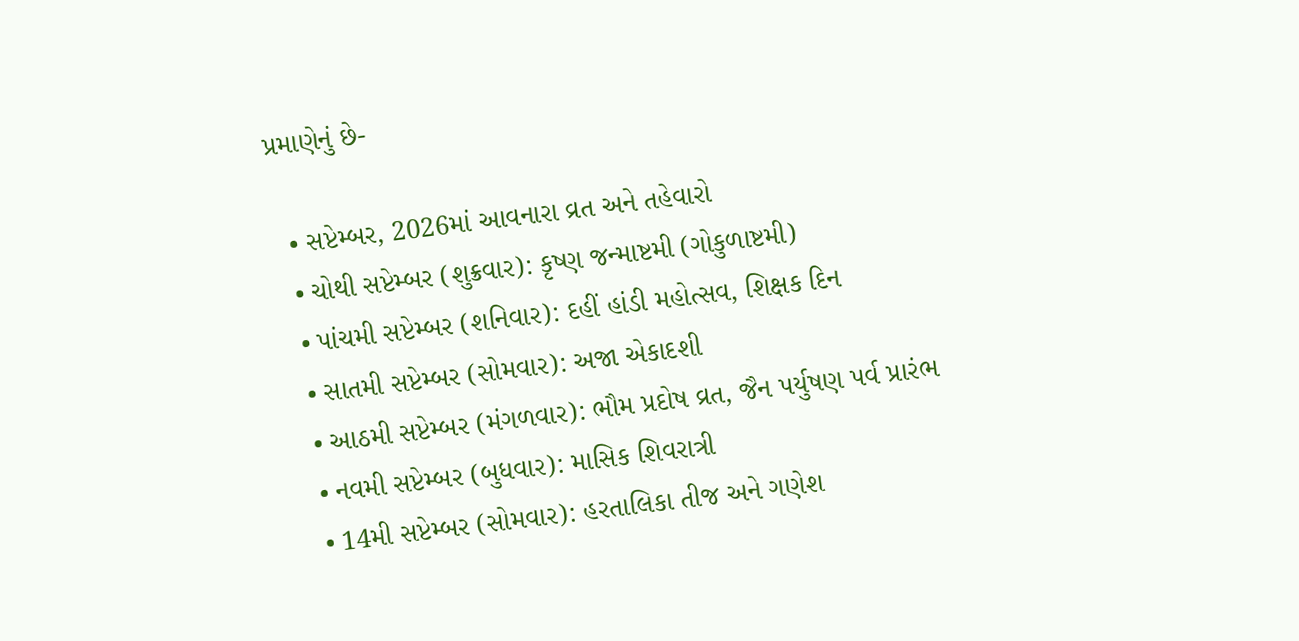પ્રમાણેનું છે-

  • સપ્ટેમ્બર, 2026માં આવનારા વ્રત અને તહેવારો
  • ચોથી સપ્ટેમ્બર (શુક્રવાર): કૃષ્ણ જન્માષ્ટમી (ગોકુળાષ્ટમી)
  • પાંચમી સપ્ટેમ્બર (શનિવાર): દહીં હાંડી મહોત્સવ, શિક્ષક દિન
  • સાતમી સપ્ટેમ્બર (સોમવાર): અજા એકાદશી
  • આઠમી સપ્ટેમ્બર (મંગળવાર): ભૌમ પ્રદોષ વ્રત, જૈન પર્યુષણ પર્વ પ્રારંભ
  • નવમી સપ્ટેમ્બર (બુધવાર): માસિક શિવરાત્રી
  • 14મી સપ્ટેમ્બર (સોમવાર): હરતાલિકા તીજ અને ગણેશ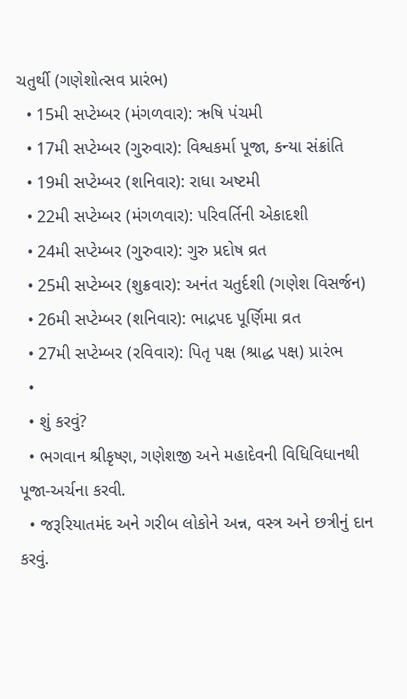ચતુર્થી (ગણેશોત્સવ પ્રારંભ)
  • 15મી સપ્ટેમ્બર (મંગળવાર): ઋષિ પંચમી
  • 17મી સપ્ટેમ્બર (ગુરુવાર): વિશ્વકર્મા પૂજા, કન્યા સંક્રાંતિ
  • 19મી સપ્ટેમ્બર (શનિવાર): રાધા અષ્ટમી
  • 22મી સપ્ટેમ્બર (મંગળવાર): પરિવર્તિની એકાદશી
  • 24મી સપ્ટેમ્બર (ગુરુવાર): ગુરુ પ્રદોષ વ્રત
  • 25મી સપ્ટેમ્બર (શુક્રવાર): અનંત ચતુર્દશી (ગણેશ વિસર્જન)
  • 26મી સપ્ટેમ્બર (શનિવાર): ભાદ્રપદ પૂર્ણિમા વ્રત
  • 27મી સપ્ટેમ્બર (રવિવાર): પિતૃ પક્ષ (શ્રાદ્ધ પક્ષ) પ્રારંભ
  •
  • શું કરવું?
  • ભગવાન શ્રીકૃષ્ણ, ગણેશજી અને મહાદેવની વિધિવિધાનથી પૂજા-અર્ચના કરવી.
  • જરૂરિયાતમંદ અને ગરીબ લોકોને અન્ન, વસ્ત્ર અને છત્રીનું દાન કરવું.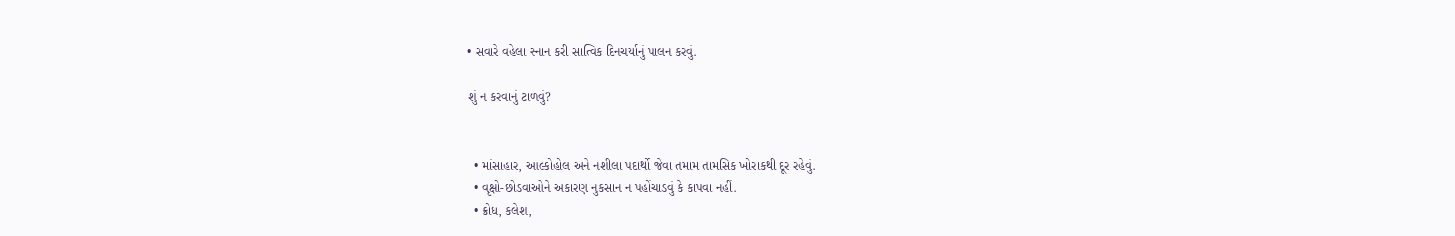• સવારે વહેલા સ્નાન કરી સાત્વિક દિનચર્યાનું પાલન કરવું.

શું ન કરવાનું ટાળવું?


  • માંસાહાર, આલ્કોહોલ અને નશીલા પદાર્થો જેવા તમામ તામસિક ખોરાકથી દૂર રહેવું.
  • વૃક્ષો-છોડવાઓને અકારણ નુકસાન ન પહોંચાડવું કે કાપવા નહીં.
  • ક્રોધ, કલેશ,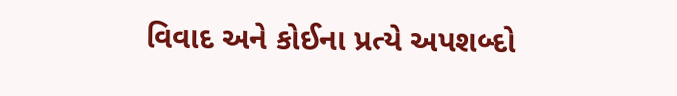વિવાદ અને કોઈના પ્રત્યે અપશબ્દો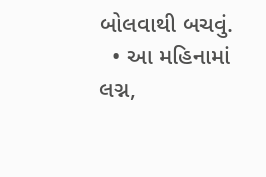બોલવાથી બચવું.
  • આ મહિનામાં લગ્ન,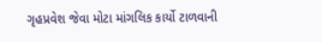ગૃહપ્રવેશ જેવા મોટા માંગલિક કાર્યો ટાળવાની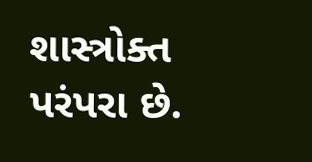શાસ્ત્રોક્ત પરંપરા છે.